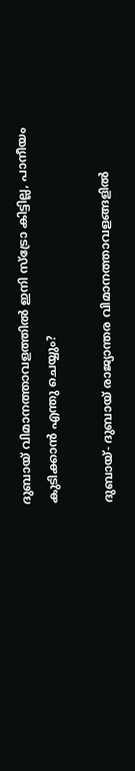ദുബായ് വിമാനത്താവളത്തില്‍ ഇനി സ്‌ട്രോ കിട്ടില്ല, പാനീയം കുടിക്കാന്‍ എന്തു ചെയ്യും?

ദുബായ്- ദുബായ് രാജ്യാന്തര വിമാനത്താവളങ്ങളില്‍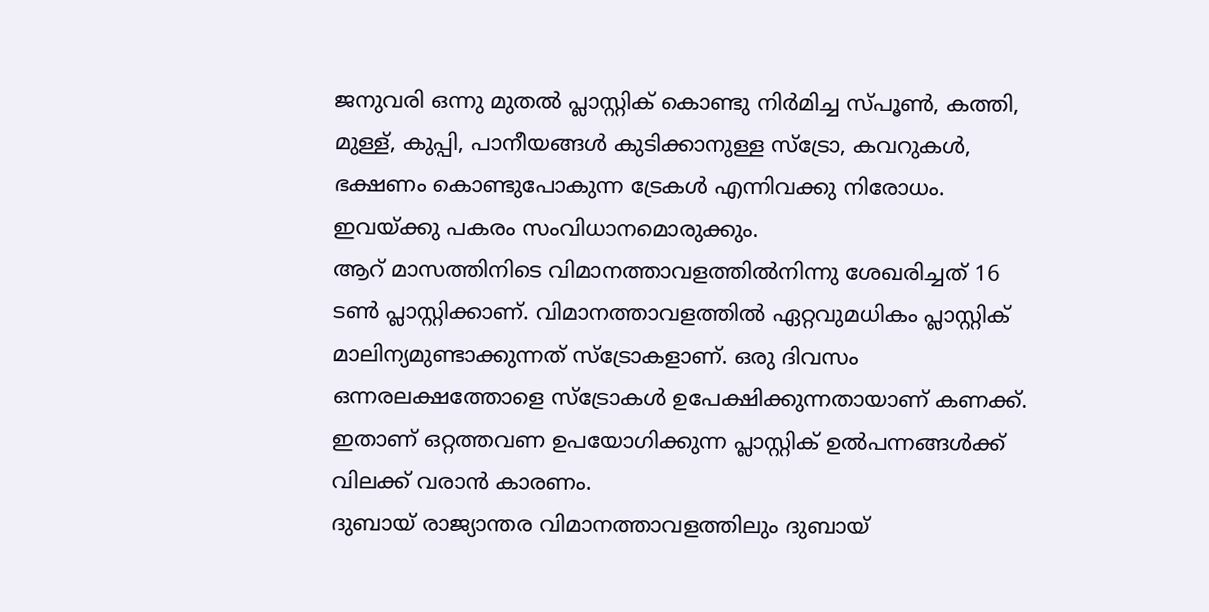ജനുവരി ഒന്നു മുതല്‍ പ്ലാസ്റ്റിക് കൊണ്ടു നിര്‍മിച്ച സ്പൂണ്‍, കത്തി, മുള്ള്, കുപ്പി, പാനീയങ്ങള്‍ കുടിക്കാനുള്ള സ്‌ട്രോ, കവറുകള്‍, ഭക്ഷണം കൊണ്ടുപോകുന്ന ട്രേകള്‍ എന്നിവക്കു നിരോധം. ഇവയ്ക്കു പകരം സംവിധാനമൊരുക്കും.
ആറ് മാസത്തിനിടെ വിമാനത്താവളത്തില്‍നിന്നു ശേഖരിച്ചത് 16 ടണ്‍ പ്ലാസ്റ്റിക്കാണ്. വിമാനത്താവളത്തില്‍ ഏറ്റവുമധികം പ്ലാസ്റ്റിക് മാലിന്യമുണ്ടാക്കുന്നത് സ്‌ട്രോകളാണ്. ഒരു ദിവസം ഒന്നരലക്ഷത്തോളെ സ്‌ട്രോകള്‍ ഉപേക്ഷിക്കുന്നതായാണ് കണക്ക്. ഇതാണ് ഒറ്റത്തവണ ഉപയോഗിക്കുന്ന പ്ലാസ്റ്റിക് ഉല്‍പന്നങ്ങള്‍ക്ക് വിലക്ക് വരാന്‍ കാരണം.
ദുബായ് രാജ്യാന്തര വിമാനത്താവളത്തിലും ദുബായ്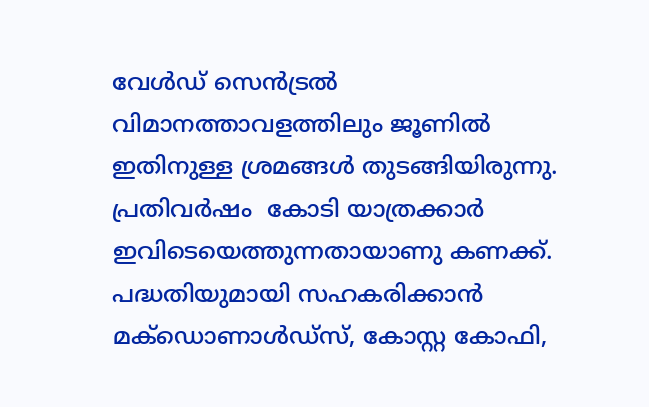വേള്‍ഡ് സെന്‍ട്രല്‍ വിമാനത്താവളത്തിലും ജൂണില്‍ ഇതിനുള്ള ശ്രമങ്ങള്‍ തുടങ്ങിയിരുന്നു. പ്രതിവര്‍ഷം  കോടി യാത്രക്കാര്‍ ഇവിടെയെത്തുന്നതായാണു കണക്ക്.
പദ്ധതിയുമായി സഹകരിക്കാന്‍ മക്‌ഡൊണാള്‍ഡ്‌സ്, കോസ്റ്റ കോഫി,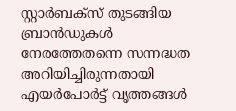സ്റ്റാര്‍ബക്‌സ് തുടങ്ങിയ ബ്രാന്‍ഡുകള്‍ നേരത്തേതന്നെ സന്നദ്ധത അറിയിച്ചിരുന്നതായി എയര്‍പോര്‍ട്ട് വൃത്തങ്ങള്‍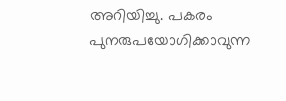അറിയിച്ചു. പകരം പുനരുപയോഗിക്കാവുന്ന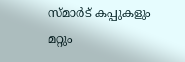സ്മാര്‍ട് കപ്പുകളും മറ്റും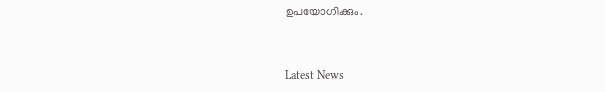ഉപയോഗിക്കും.



Latest News